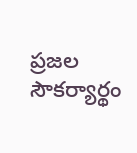ప్రజల సౌకర్యార్థం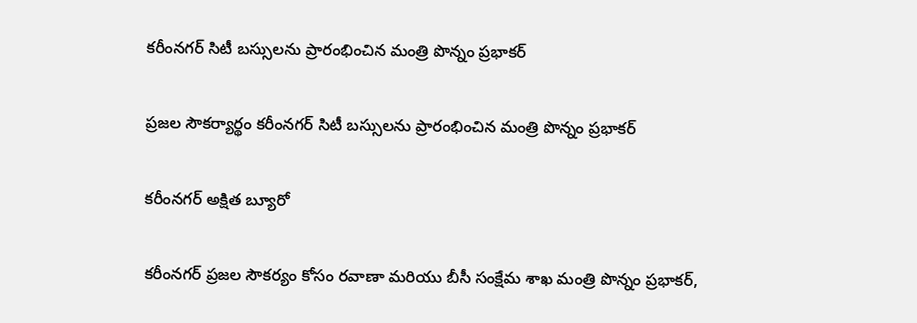కరీంనగర్ సిటీ బస్సులను ప్రారంభించిన మంత్రి పొన్నం ప్రభాకర్

ప్రజల సౌకర్యార్థం కరీంనగర్ సిటీ బస్సులను ప్రారంభించిన మంత్రి పొన్నం ప్రభాకర్

కరీంనగర్ అక్షిత బ్యూరో

కరీంనగర్ ప్రజల సౌకర్యం కోసం రవాణా మరియు బీసీ సంక్షేమ శాఖ మంత్రి పొన్నం ప్రభాకర్,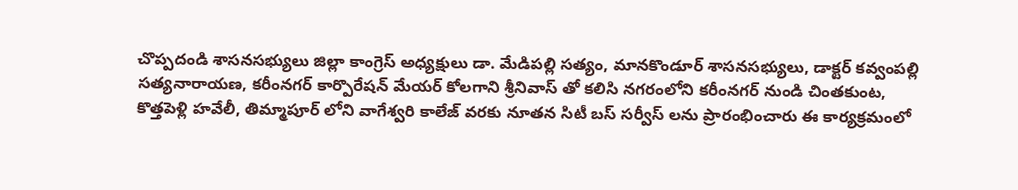చొప్పదండి శాసనసభ్యులు జిల్లా కాంగ్రెస్ అధ్యక్షులు డా. మేడిపల్లి సత్యం, మానకొండూర్ శాసనసభ్యులు, డాక్టర్ కవ్వంపల్లి సత్యనారాయణ, కరీంనగర్ కార్పొరేషన్ మేయర్ కోలగాని శ్రీనివాస్ తో కలిసి నగరంలోని కరీంనగర్ నుండి చింతకుంట, కొత్తపెళ్లి హవేలీ, తిమ్మాపూర్ లోని వాగేశ్వరి కాలేజ్ వరకు నూతన సిటీ బస్ సర్వీస్ లను ప్రారంభించారు ఈ కార్యక్రమంలో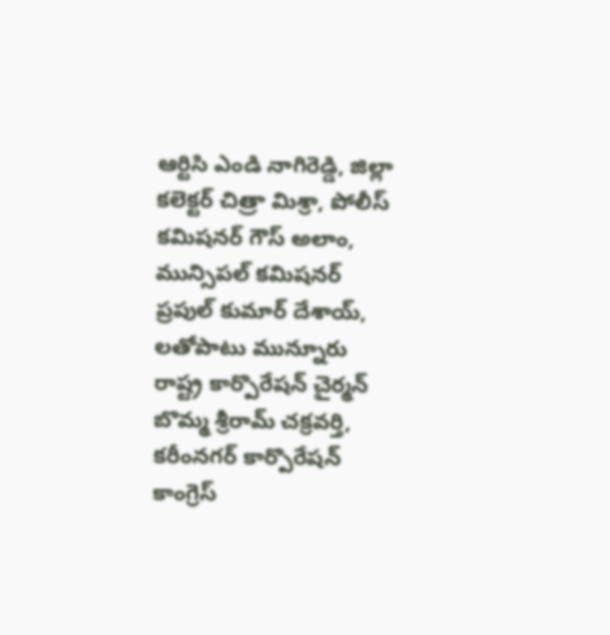ఆర్టిసి ఎండి నాగిరెడ్డి, జిల్లా కలెక్టర్ చిత్రా మిశ్రా, పోలీస్ కమిషనర్ గౌస్ అలాం, మున్సిపల్ కమిషనర్ ప్రపుల్ కుమార్ దేశాయ్, లతోపాటు మున్నూరు రాష్ట్ర కార్పొరేషన్ చైర్మన్ బొమ్మ శ్రీరామ్ చక్రవర్తి, కరీంనగర్ కార్పొరేషన్ కాంగ్రెస్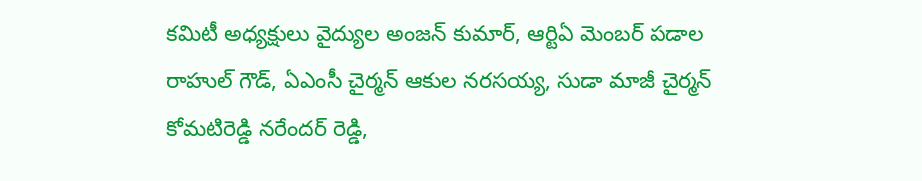కమిటీ అధ్యక్షులు వైద్యుల అంజన్ కుమార్, ఆర్టిఏ మెంబర్ పడాల రాహుల్ గౌడ్, ఏఎంసీ చైర్మన్ ఆకుల నరసయ్య, సుడా మాజీ చైర్మన్ కోమటిరెడ్డి నరేందర్ రెడ్డి,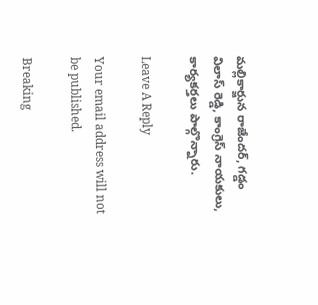మల్లికార్జున రాజేందర్, గడ్డం విలాస్ రెడ్డి, కాంగ్రెస్ నాయకులు, కార్యకర్తలు పాల్గొన్నారు.

Leave A Reply

Your email address will not be published.

Breaking